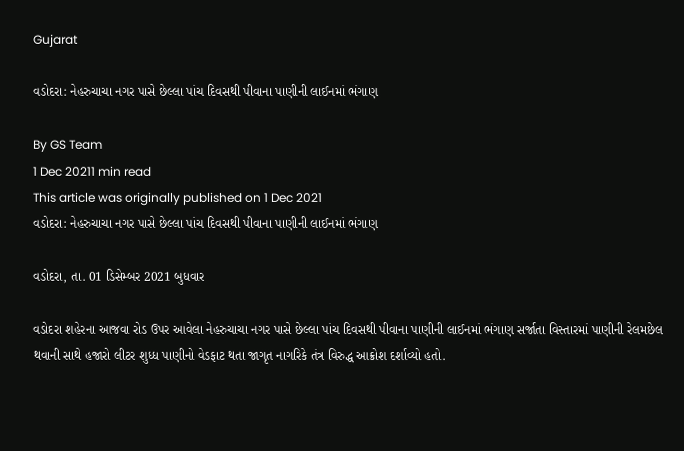Gujarat

વડોદરા: નેહરુચાચા નગર પાસે છેલ્લા પાંચ દિવસથી પીવાના પાણીની લાઈનમાં ભંગાણ

By GS Team
1 Dec 20211 min read
This article was originally published on 1 Dec 2021
વડોદરા: નેહરુચાચા નગર પાસે છેલ્લા પાંચ દિવસથી પીવાના પાણીની લાઈનમાં ભંગાણ

વડોદરા, તા. 01 ડિસેમ્બર 2021 બુધવાર

વડોદરા શહેરના આજવા રોડ ઉપર આવેલા નેહરુચાચા નગર પાસે છેલ્લા પાંચ દિવસથી પીવાના પાણીની લાઈનમાં ભંગાણ સર્જાતા વિસ્તારમાં પાણીની રેલમછેલ થવાની સાથે હજારો લીટર શુધ્ધ પાણીનો વેડફાટ થતા જાગૃત નાગરિકે તંત્ર વિરુદ્ધ આક્રોશ દર્શાવ્યો હતો.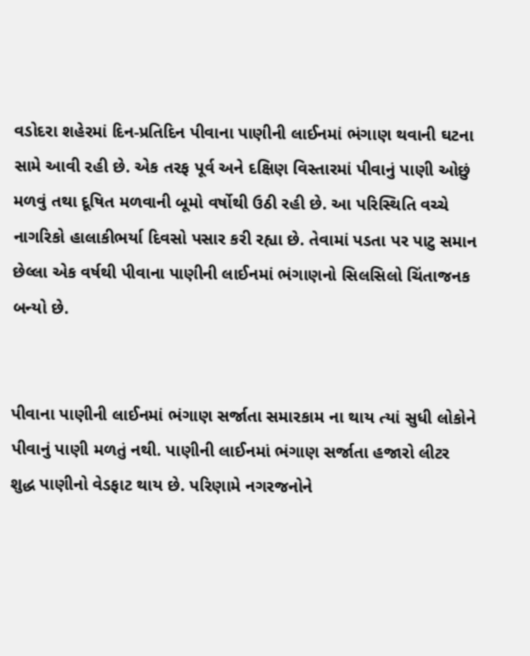વડોદરા શહેરમાં દિન-પ્રતિદિન પીવાના પાણીની લાઈનમાં ભંગાણ થવાની ઘટના સામે આવી રહી છે. એક તરફ પૂર્વ અને દક્ષિણ વિસ્તારમાં પીવાનું પાણી ઓછું મળવું તથા દૂષિત મળવાની બૂમો વર્ષોથી ઉઠી રહી છે. આ પરિસ્થિતિ વચ્ચે નાગરિકો હાલાકીભર્યા દિવસો પસાર કરી રહ્યા છે. તેવામાં પડતા પર પાટુ સમાન છેલ્લા એક વર્ષથી પીવાના પાણીની લાઈનમાં ભંગાણનો સિલસિલો ચિંતાજનક બન્યો છે.


પીવાના પાણીની લાઈનમાં ભંગાણ સર્જાતા સમારકામ ના થાય ત્યાં સુધી લોકોને પીવાનું પાણી મળતું નથી. પાણીની લાઈનમાં ભંગાણ સર્જાતા હજારો લીટર શુદ્ધ પાણીનો વેડફાટ થાય છે. પરિણામે નગરજનોને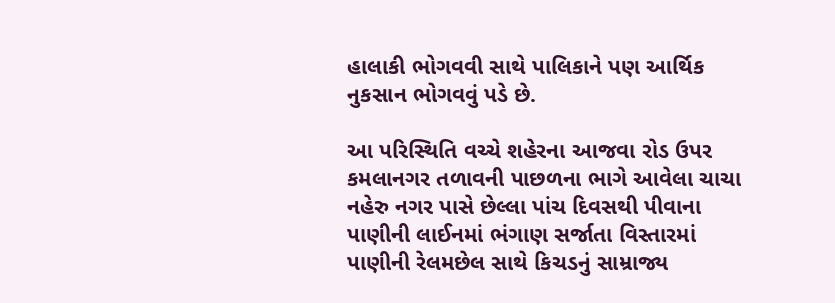હાલાકી ભોગવવી સાથે પાલિકાને પણ આર્થિક નુકસાન ભોગવવું પડે છે.

આ પરિસ્થિતિ વચ્ચે શહેરના આજવા રોડ ઉપર કમલાનગર તળાવની પાછળના ભાગે આવેલા ચાચા નહેરુ નગર પાસે છેલ્લા પાંચ દિવસથી પીવાના પાણીની લાઈનમાં ભંગાણ સર્જાતા વિસ્તારમાં પાણીની રેલમછેલ સાથે કિચડનું સામ્રાજ્ય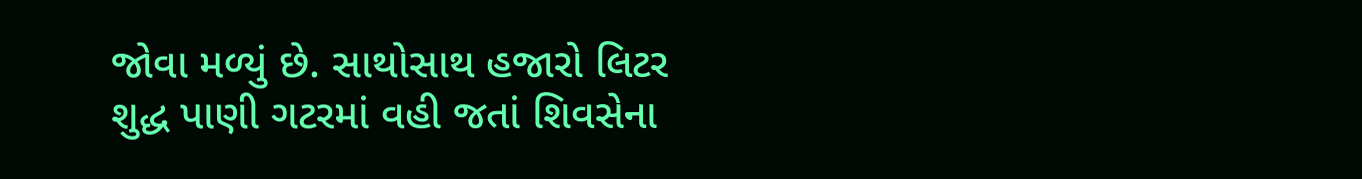જોવા મળ્યું છે. સાથોસાથ હજારો લિટર શુદ્ધ પાણી ગટરમાં વહી જતાં શિવસેના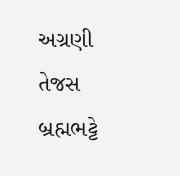અગ્રણી તેજસ બ્રહ્મભટ્ટે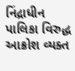નિંદ્રાધીન પાલિકા વિરુદ્ધ આક્રોશ વ્યક્ત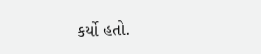કર્યો હતો.